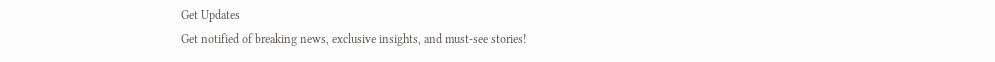Get Updates
Get notified of breaking news, exclusive insights, and must-see stories!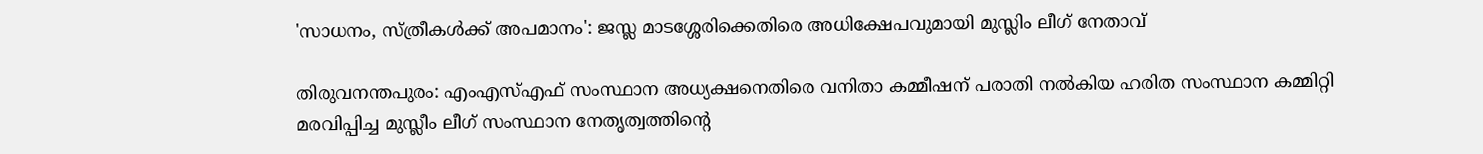'സാധനം, സ്ത്രീകള്‍ക്ക് അപമാനം': ജസ്ല മാടശ്ശേരിക്കെതിരെ അധിക്ഷേപവുമായി മുസ്ലിം ലീഗ് നേതാവ്

തിരുവനന്തപുരം: എംഎസ്എഫ് സംസ്ഥാന അധ്യക്ഷനെതിരെ വനിതാ കമ്മീഷന് പരാതി നല്‍കിയ ഹരിത സംസ്ഥാന കമ്മിറ്റി മരവിപ്പിച്ച മുസ്ലീം ലീഗ് സംസ്ഥാന നേതൃത്വത്തിന്‍റെ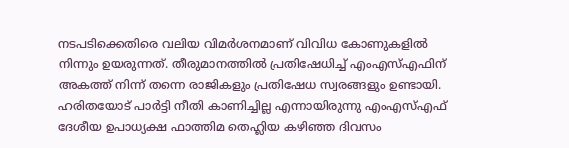നടപടിക്കെതിരെ വലിയ വിമര്‍ശനമാണ് വിവിധ കോണുകളില്‍ നിന്നും ഉയരുന്നത്. തീരുമാനത്തില്‍ പ്രതിഷേധിച്ച് എംഎസ്എഫിന് അകത്ത് നിന്ന് തന്നെ രാജികളും പ്രതിഷേധ സ്വരങ്ങളും ഉണ്ടായി. ഹരിതയോട് പാര്‍ട്ടി നീതി കാണിച്ചില്ല എന്നായിരുന്നു എംഎസ്എഫ് ദേശീയ ഉപാധ്യക്ഷ ഫാത്തിമ തെഹ്ലിയ കഴിഞ്ഞ ദിവസം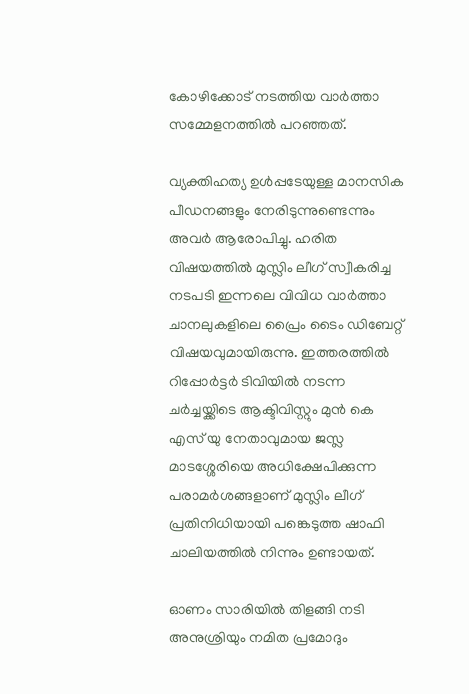കോഴിക്കോട് നടത്തിയ വാര്‍ത്താ സമ്മേളനത്തില്‍ പറഞ്ഞത്.

വ്യക്തിഹത്യ ഉള്‍പ്പടേയുള്ള മാനസിക പീഡനങ്ങളും നേരിടുന്നുണ്ടെന്നും അവര്‍ ആരോപിച്ചു. ഹരിത വിഷയത്തില്‍ മുസ്ലിം ലീഗ് സ്വീകരിച്ച നടപടി ഇന്നലെ വിവിധ വാര്‍ത്താ ചാനലുകളിലെ പ്രൈം ടൈം ഡിബേറ്റ് വിഷയവുമായിരുന്നു. ഇത്തരത്തില്‍ റിപ്പോര്‍ട്ടര്‍ ടിവിയില്‍ നടന്ന ചര്‍ച്ചയ്ക്കിടെ ആക്ടിവിസ്റ്റും മുന്‍ കെ എസ് യു നേതാവുമായ ജസ്ല മാടശ്ശേരിയെ അധിക്ഷേപിക്കുന്ന പരാമര്‍ശങ്ങളാണ് മുസ്ലിം ലീഗ് പ്രതിനിധിയായി പങ്കെടുത്ത ഷാഫി ചാലിയത്തില്‍ നിന്നും ഉണ്ടായത്.

ഓണം സാരിയില്‍ തിളങ്ങി നടി അനുശ്രിയും നമിത പ്രമോദും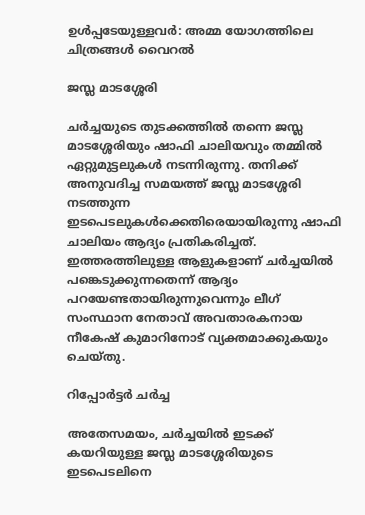ഉള്‍പ്പടേയുള്ളവര്‍: അമ്മ യോഗത്തിലെ ചിത്രങ്ങള്‍ വൈറല്‍

ജസ്ല മാടശ്ശേരി

ചര്‍ച്ചയുടെ തുടക്കത്തില്‍ തന്നെ ജസ്ല മാടശ്ശേരിയും ഷാഫി ചാലിയവും തമ്മില്‍ ഏറ്റുമുട്ടലുകള്‍ നടന്നിരുന്നു. തനിക്ക് അനുവദിച്ച സമയത്ത് ജസ്ല മാടശ്ശേരി നടത്തുന്ന ഇടപെടലുകള്‍ക്കെതിരെയായിരുന്നു ഷാഫി ചാലിയം ആദ്യം പ്രതികരിച്ചത്. ഇത്തരത്തിലുള്ള ആളുകളാണ് ചര്‍ച്ചയില്‍ പങ്കെടുക്കുന്നതെന്ന് ആദ്യം പറയേണ്ടതായിരുന്നുവെന്നും ലീഗ് സംസ്ഥാന നേതാവ് അവതാരകനായ നീകേഷ് കുമാറിനോട് വ്യക്തമാക്കുകയും ചെയ്തു.

റിപ്പോര്‍ട്ടര്‍ ചര്‍ച്ച

അതേസമയം, ചര്‍ച്ചയില്‍ ഇടക്ക് കയറിയുള്ള ജസ്ല മാടശ്ശേരിയുടെ ഇടപെടലിനെ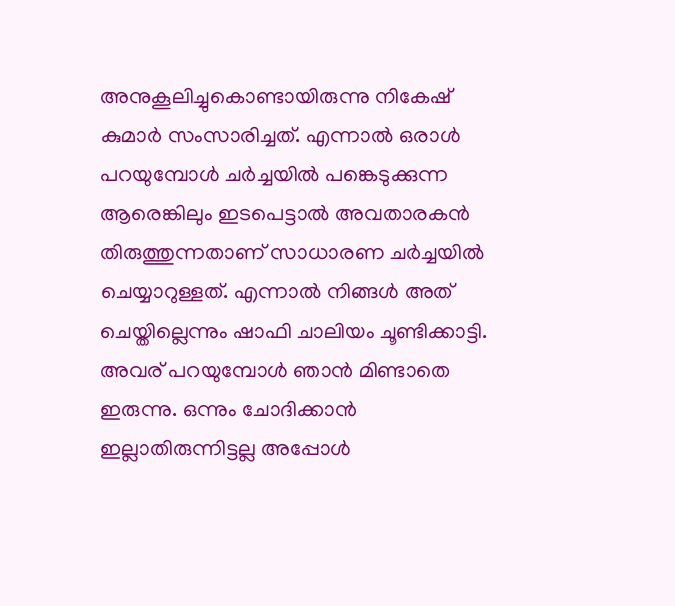അനുകൂലിച്ചുകൊണ്ടായിരുന്നു നികേഷ് കുമാര്‍ സംസാരിച്ചത്. എന്നാല്‍ ഒരാള്‍ പറയുമ്പോള്‍ ചര്‍ച്ചയില്‍ പങ്കെടുക്കുന്ന ആരെങ്കിലും ഇടപെട്ടാല്‍ അവതാരകന്‍ തിരുത്തുന്നതാണ് സാധാരണ ചര്‍ച്ചയില്‍ ചെയ്യാറുള്ളത്. എന്നാല്‍ നിങ്ങള്‍ അത് ചെയ്തില്ലെന്നും ഷാഫി ചാലിയം ചൂണ്ടിക്കാട്ടി. അവര് പറയുമ്പോള്‍ ഞാന്‍ മിണ്ടാതെ ഇരുന്നു. ഒന്നും ചോദിക്കാന്‍ ഇല്ലാതിരുന്നിട്ടല്ല അപ്പോള്‍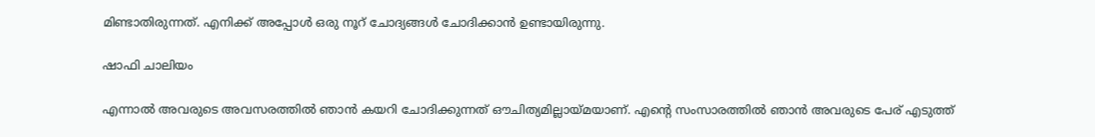മിണ്ടാതിരുന്നത്. എനിക്ക് അപ്പോള്‍ ഒരു നൂറ് ചോദ്യങ്ങള്‍ ചോദിക്കാന്‍ ഉണ്ടായിരുന്നു.

ഷാഫി ചാലിയം

എന്നാല്‍ അവരുടെ അവസരത്തില്‍ ഞാന്‍ കയറി ചോദിക്കുന്നത് ഔചിത്യമില്ലായ്മയാണ്. എന്‍റെ സംസാരത്തില്‍ ഞാന്‍ അവരുടെ പേര് എടുത്ത്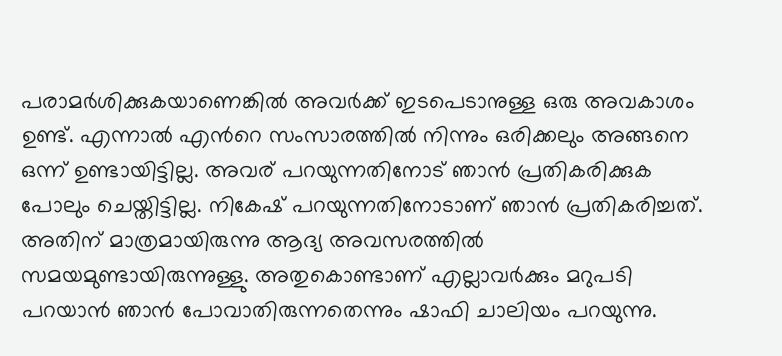പരാമര്‍ശിക്കുകയാണെങ്കില്‍ അവര്‍ക്ക് ഇടപെടാനുള്ള ഒരു അവകാശം ഉണ്ട്. എന്നാല്‍ എന്‍റെ സംസാരത്തില്‍ നിന്നും ഒരിക്കലും അങ്ങനെ ഒന്ന് ഉണ്ടായിട്ടില്ല. അവര് പറയുന്നതിനോട് ഞാന്‍ പ്രതികരിക്കുക പോലും ചെയ്തിട്ടില്ല. നികേഷ് പറയുന്നതിനോടാണ് ഞാന്‍ പ്രതികരിച്ചത്. അതിന് മാത്രമായിരുന്നു ആദ്യ അവസരത്തില്‍ സമയമുണ്ടായിരുന്നുള്ളു. അതുകൊണ്ടാണ് എല്ലാവര്‍ക്കും മറുപടി പറയാന്‍ ഞാന്‍ പോവാതിരുന്നതെന്നും ഷാഫി ചാലിയം പറയുന്നു.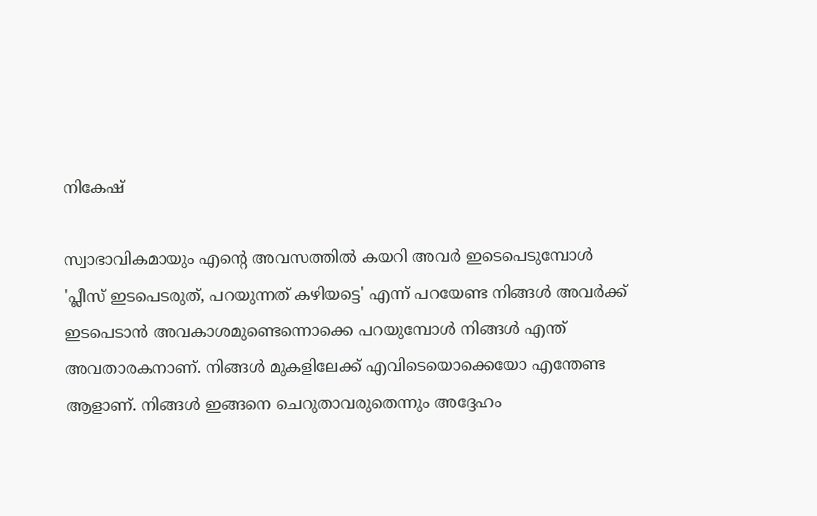നികേഷ്

സ്വാഭാവികമായും എന്‍റെ അവസത്തില്‍ കയറി അവര്‍ ഇടെപെടുമ്പോള്‍ 'പ്ലീസ് ഇടപെടരുത്, പറയുന്നത് കഴിയട്ടെ' എന്ന് പറയേണ്ട നിങ്ങള്‍ അവര്‍ക്ക് ഇടപെടാന്‍ അവകാശമുണ്ടെന്നൊക്കെ പറയുമ്പോള്‍ നിങ്ങള്‍ എന്ത് അവതാരകനാണ്. നിങ്ങള്‍ മുകളിലേക്ക് എവിടെയൊക്കെയോ എന്തേണ്ട ആളാണ്. നിങ്ങള്‍ ഇങ്ങനെ ചെറുതാവരുതെന്നും അദ്ദേഹം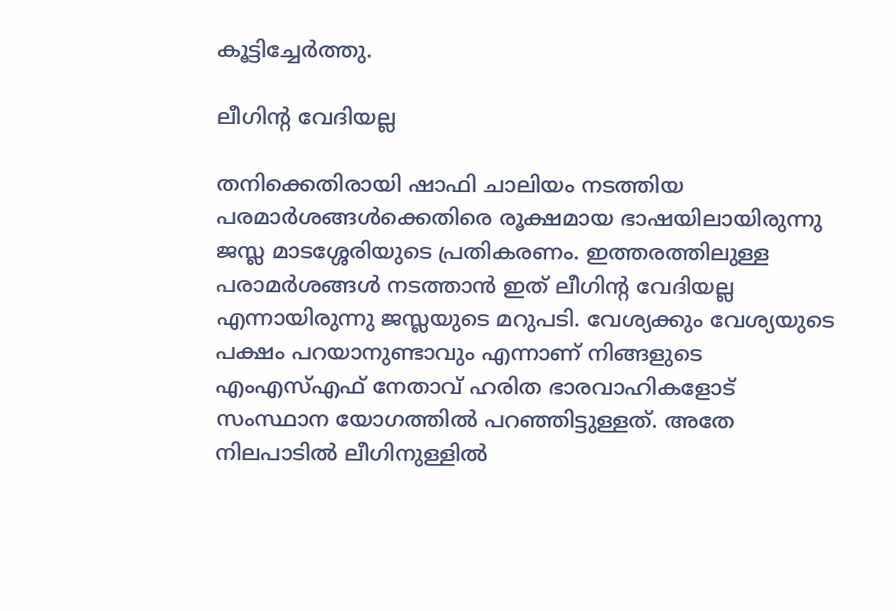കൂട്ടിച്ചേര്‍ത്തു.

ലീഗിന്‍റ വേദിയല്ല

തനിക്കെതിരായി ഷാഫി ചാലിയം നടത്തിയ പരമാര്‍ശങ്ങള്‍ക്കെതിരെ രൂക്ഷമായ ഭാഷയിലായിരുന്നു ജസ്ല മാടശ്ശേരിയുടെ പ്രതികരണം. ഇത്തരത്തിലുള്ള പരാമര്‍ശങ്ങള്‍ നടത്താന്‍ ഇത് ലീഗിന്‍റ വേദിയല്ല എന്നായിരുന്നു ജസ്ലയുടെ മറുപടി. വേശ്യക്കും വേശ്യയുടെ പക്ഷം പറയാനുണ്ടാവും എന്നാണ് നിങ്ങളുടെ എംഎസ്എഫ് നേതാവ് ഹരിത ഭാരവാഹികളോട് സംസ്ഥാന യോഗത്തില്‍ പറഞ്ഞിട്ടുള്ളത്. അതേ നിലപാടില്‍ ലീഗിനുള്ളില്‍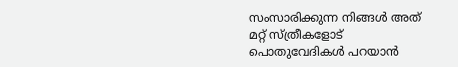സംസാരിക്കുന്ന നിങ്ങള്‍ അത് മറ്റ് സ്ത്രീകളോട് പൊതുവേദികള്‍ പറയാന്‍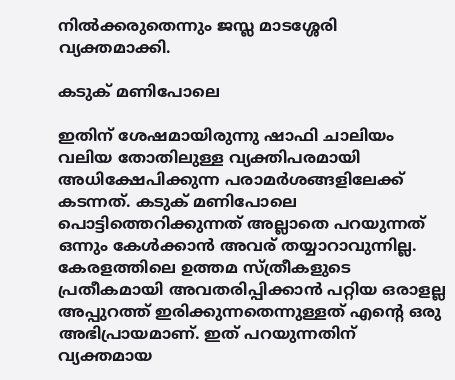നില്‍ക്കരുതെന്നും ജസ്ല മാടശ്ശേരി വ്യക്തമാക്കി.

കടുക് മണിപോലെ

ഇതിന് ശേഷമായിരുന്നു ഷാഫി ചാലിയം വലിയ തോതിലുള്ള വ്യക്തിപരമായി അധിക്ഷേപിക്കുന്ന പരാമര്‍ശങ്ങളിലേക്ക് കടന്നത്. കടുക് മണിപോലെ പൊട്ടിത്തെറിക്കുന്നത് അല്ലാതെ പറയുന്നത് ഒന്നും കേള്‍ക്കാന്‍ അവര് തയ്യാറാവുന്നില്ല. കേരളത്തിലെ ഉത്തമ സ്ത്രീകളുടെ പ്രതീകമായി അവതരിപ്പിക്കാന്‍ പറ്റിയ ഒരാളല്ല അപ്പുറത്ത് ഇരിക്കുന്നതെന്നുള്ളത് എന്‍റെ ഒരു അഭിപ്രായമാണ്. ഇത് പറയുന്നതിന് വ്യക്തമായ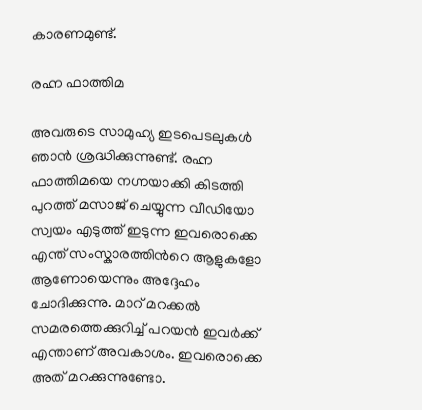കാരണമുണ്ട്.

രഹ്ന ഫാത്തിമ

അവരുടെ സാമുഹ്യ ഇടപെടലുകള്‍ ഞാന്‍ ശ്രദ്ധിക്കുന്നുണ്ട്. രഹ്ന ഫാത്തിമയെ നഗ്നയാക്കി കിടത്തി പുറത്ത് മസാജ് ചെയ്യുന്ന വീഡിയോ സ്വയം എടുത്ത് ഇടുന്ന ഇവരൊക്കെ എന്ത് സംസ്കാരത്തിന്‍റെ ആളുകളോ ആണോയെന്നും അദ്ദേഹം ചോദിക്കുന്നു. മാറ് മറക്കല്‍ സമരത്തെക്കുറിച്ച് പറയന്‍ ഇവര്‍ക്ക് എന്താണ് അവകാശം. ഇവരൊക്കെ അത് മറക്കുന്നുണ്ടോ.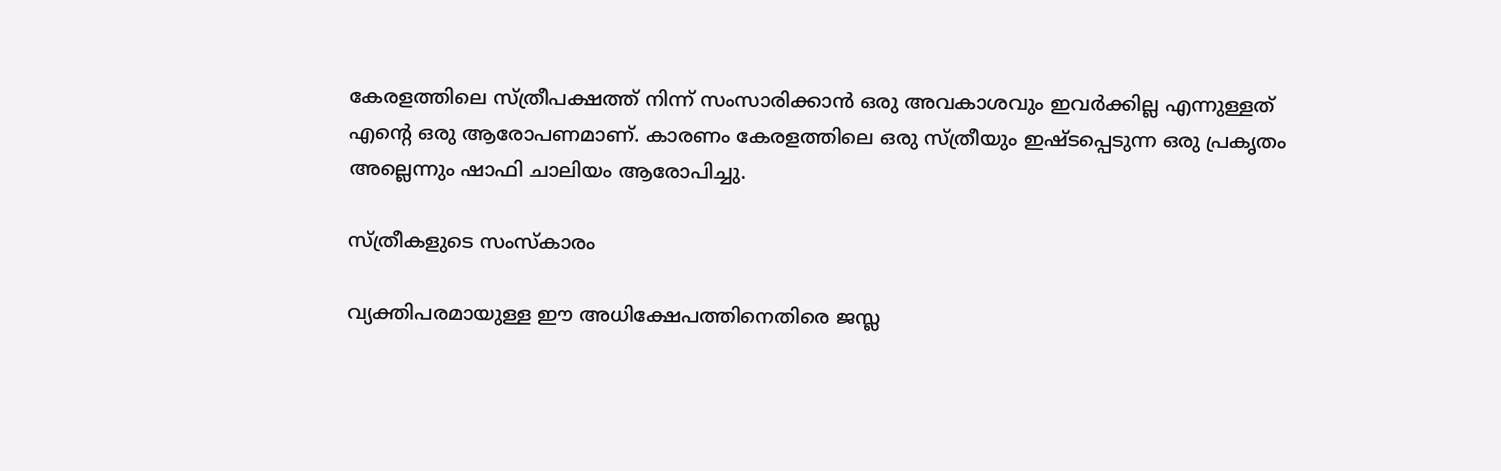കേരളത്തിലെ സ്ത്രീപക്ഷത്ത് നിന്ന് സംസാരിക്കാന്‍ ഒരു അവകാശവും ഇവര്‍ക്കില്ല എന്നുള്ളത് എന്‍റെ ഒരു ആരോപണമാണ്. കാരണം കേരളത്തിലെ ഒരു സ്ത്രീയും ഇഷ്ടപ്പെടുന്ന ഒരു പ്രകൃതം അല്ലെന്നും ഷാഫി ചാലിയം ആരോപിച്ചു.

സ്ത്രീകളുടെ സംസ്കാരം

വ്യക്തിപരമായുള്ള ഈ അധിക്ഷേപത്തിനെതിരെ ജസ്ല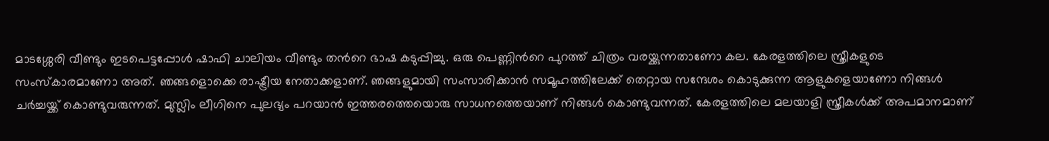മാടശ്ശേരി വീണ്ടും ഇടപെട്ടപ്പോള്‍ ഷാഫി ചാലിയം വീണ്ടും തന്‍റെ ഭാഷ കടുപ്പിച്ചു. ഒരു പെണ്ണിന്‍റെ പുറത്ത് ചിത്രം വരയ്ക്കുന്നതാണോ കല. കേരളത്തിലെ സ്ത്രീകളുടെ സംസ്കാരമാണോ അത്. ഞങ്ങളൊക്കെ രാഷ്ട്രീയ നേതാക്കളാണ്. ഞങ്ങളുമായി സംസാരിക്കാന്‍ സമൂഹത്തിലേക്ക് തെറ്റായ സന്ദേശം കൊടുക്കുന്ന ആളുകളെയാണോ നിങ്ങള്‍ ചര്‍ച്ചയ്ക്ക് കൊണ്ടുവരുന്നത്. മുസ്ലിം ലീഗിനെ പുലഭ്യം പറയാന്‍ ഇത്തരത്തെയൊരു സാധനത്തെയാണ് നിങ്ങള്‍ കൊണ്ടുവന്നത്. കേരളത്തിലെ മലയാളി സ്ത്രീകള്‍ക്ക് അപമാനമാണ്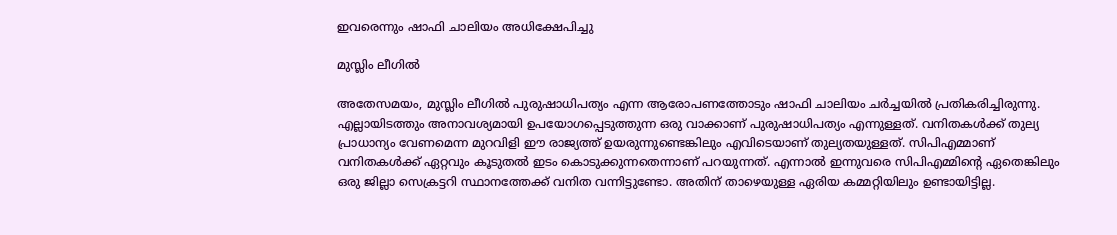ഇവരെന്നും ഷാഫി ചാലിയം അധിക്ഷേപിച്ചു

മുസ്ലിം ലീഗില്‍

അതേസമയം, മുസ്ലിം ലീഗില്‍ പുരുഷാധിപത്യം എന്ന ആരോപണത്തോടും ഷാഫി ചാലിയം ചര്‍ച്ചയില്‍ പ്രതികരിച്ചിരുന്നു. എല്ലായിടത്തും അനാവശ്യമായി ഉപയോഗപ്പെടുത്തുന്ന ഒരു വാക്കാണ് പുരുഷാധിപത്യം എന്നുള്ളത്. വനിതകള്‍ക്ക് തുല്യ പ്രാധാന്യം വേണമെന്ന മുറവിളി ഈ രാജ്യത്ത് ഉയരുന്നുണ്ടെങ്കിലും എവിടെയാണ് തുല്യതയുള്ളത്. സിപിഎമ്മാണ് വനിതകള്‍ക്ക് ഏറ്റവും കൂടുതല്‍ ഇടം കൊടുക്കുന്നതെന്നാണ് പറയുന്നത്. എന്നാല്‍ ഇന്നുവരെ സിപിഎമ്മിന്‍റെ ഏതെങ്കിലും ഒരു ജില്ലാ സെക്രട്ടറി സ്ഥാനത്തേക്ക് വനിത വന്നിട്ടുണ്ടോ. അതിന് താഴെയുള്ള ഏരിയ കമ്മറ്റിയിലും ഉണ്ടായിട്ടില്ല.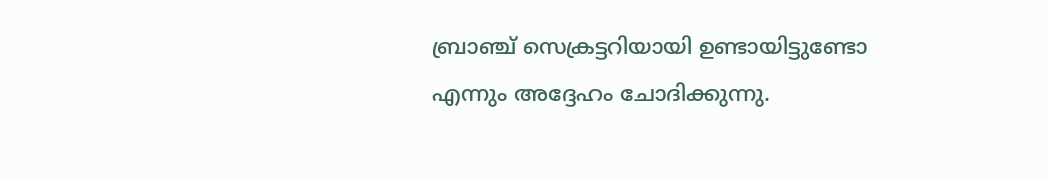ബ്രാഞ്ച് സെക്രട്ടറിയായി ഉണ്ടായിട്ടുണ്ടോ എന്നും അദ്ദേഹം ചോദിക്കുന്നു.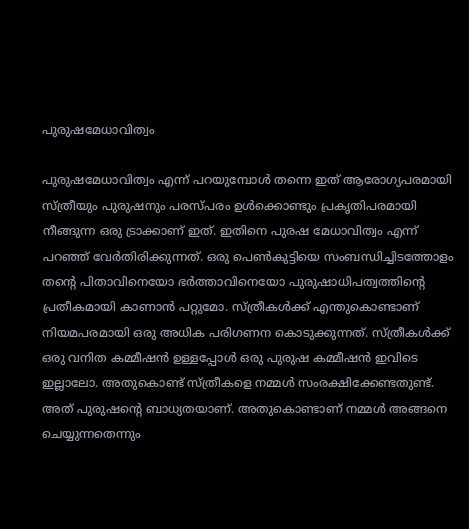പുരുഷമേധാവിത്വം

പുരുഷമേധാവിത്വം എന്ന് പറയുമ്പോള്‍ തന്നെ ഇത് ആരോഗ്യപരമായി സ്ത്രീയും പുരുഷനും പരസ്പരം ഉള്‍ക്കൊണ്ടും പ്രകൃതിപരമായി നീങ്ങുന്ന ഒരു ട്രാക്കാണ് ഇത്. ഇതിനെ പുരഷ മേധാവിത്വം എന്ന് പറഞ്ഞ് വേര്‍തിരിക്കുന്നത്. ഒരു പെണ്‍കുട്ടിയെ സംബന്ധിച്ചിടത്തോളം തന്‍റെ പിതാവിനെയോ ഭര്‍ത്താവിനെയോ പുരുഷാധിപത്വത്തിന്‍റെ പ്രതീകമായി കാണാന്‍ പറ്റുമോ. സ്ത്രീകള്‍ക്ക് എന്തുകൊണ്ടാണ് നിയമപരമായി ഒരു അധിക പരിഗണന കൊടുക്കുന്നത്. സ്ത്രീകള്‍ക്ക് ഒരു വനിത കമ്മീഷന്‍ ഉള്ളപ്പോള്‍ ഒരു പുരുഷ കമ്മീഷന്‍ ഇവിടെ ഇല്ലാലോ. അതുകൊണ്ട് സ്ത്രീകളെ നമ്മള്‍ സംരക്ഷിക്കേണ്ടതുണ്ട്. അത് പുരുഷന്‍റെ ബാധ്യതയാണ്. അതുകൊണ്ടാണ് നമ്മള്‍ അങ്ങനെ ചെയ്യുന്നതെന്നും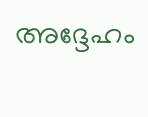അദ്ദേഹം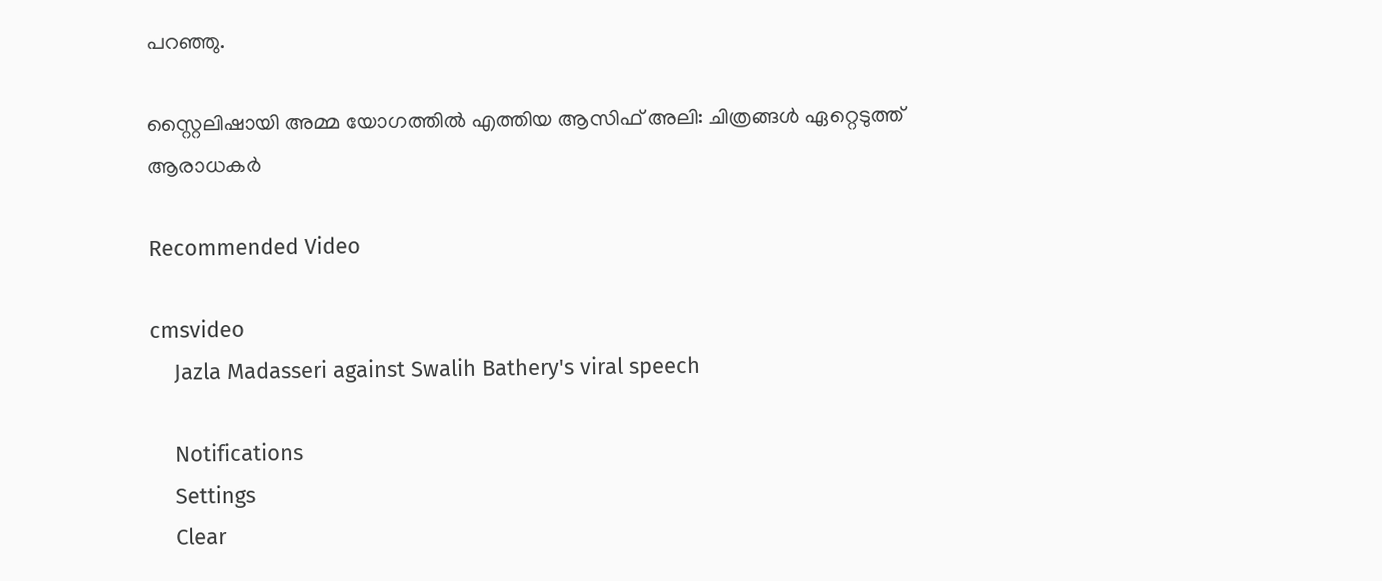പറഞ്ഞു.

സ്റ്റൈലിഷായി അമ്മ യോഗത്തില്‍ എത്തിയ ആസിഫ് അലി: ചിത്രങ്ങള്‍ ഏറ്റെടുത്ത് ആരാധകര്‍

Recommended Video

cmsvideo
    Jazla Madasseri against Swalih Bathery's viral speech

    Notifications
    Settings
    Clear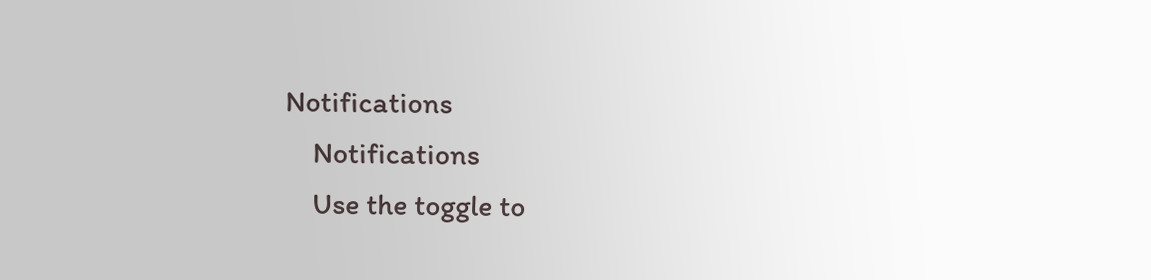Notifications
    Notifications
    Use the toggle to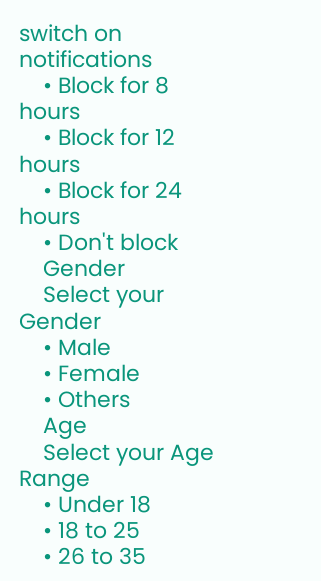switch on notifications
    • Block for 8 hours
    • Block for 12 hours
    • Block for 24 hours
    • Don't block
    Gender
    Select your Gender
    • Male
    • Female
    • Others
    Age
    Select your Age Range
    • Under 18
    • 18 to 25
    • 26 to 35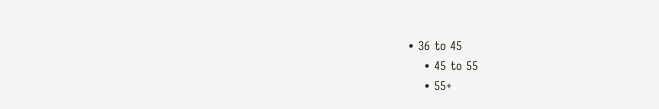• 36 to 45
    • 45 to 55
    • 55+